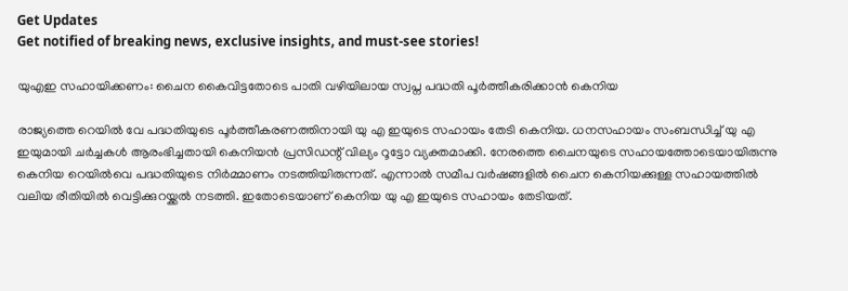Get Updates
Get notified of breaking news, exclusive insights, and must-see stories!

യുഎഇ സഹായിക്കണം: ചൈന കൈവിട്ടതോടെ പാതി വഴിയിലായ സ്വപ്ന പദ്ധതി പൂർത്തീകരിക്കാന്‍ കെനിയ

രാജ്യത്തെ റെയില്‍ വേ പദ്ധതിയുടെ പൂർത്തീകരണത്തിനായി യു എ ഇയുടെ സഹായം തേടി കെനിയ. ധനസഹായം സംബന്ധിച്ച് യു എ ഇയുമായി ചർച്ചകള്‍ ആരംഭിച്ചതായി കെനിയന്‍ പ്രസിഡന്റ് വില്യം റൂട്ടോ വ്യക്തമാക്കി. നേരത്തെ ചൈനയുടെ സഹായത്തോടെയായിരുന്നു കെനിയ റെയില്‍വെ പദ്ധതിയുടെ നിർമ്മാണം നടത്തിയിരുന്നത്. എന്നാല്‍ സമീപ വർഷങ്ങളില്‍ ചൈന കെനിയക്കുള്ള സഹായത്തില്‍ വലിയ രീതിയില്‍ വെട്ടിക്കുറയ്ക്കല്‍ നടത്തി. ഇതോടെയാണ് കെനിയ യു എ ഇയുടെ സഹായം തേടിയത്.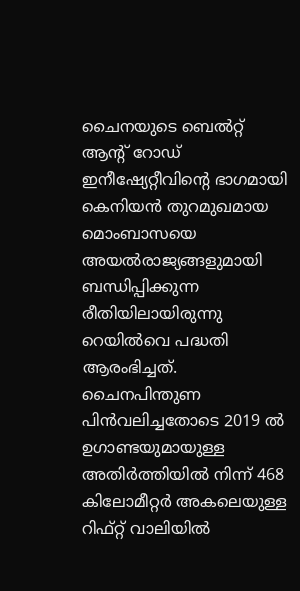ചൈനയുടെ ബെൽറ്റ് ആൻ്റ് റോഡ് ഇനീഷ്യേറ്റീവിൻ്റെ ഭാഗമായി കെനിയൻ തുറമുഖമായ മൊംബാസയെ അയൽരാജ്യങ്ങളുമായി ബന്ധിപ്പിക്കുന്ന രീതിയിലായിരുന്നു റെയില്‍വെ പദ്ധതി ആരംഭിച്ചത്. ചൈനപിന്തുണ പിൻവലിച്ചതോടെ 2019 ൽ ഉഗാണ്ടയുമായുള്ള അതിർത്തിയിൽ നിന്ന് 468 കിലോമീറ്റർ അകലെയുള്ള റിഫ്റ്റ് വാലിയിൽ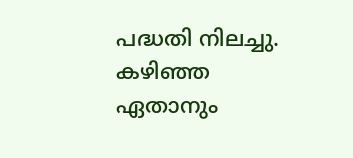പദ്ധതി നിലച്ചു. കഴിഞ്ഞ ഏതാനും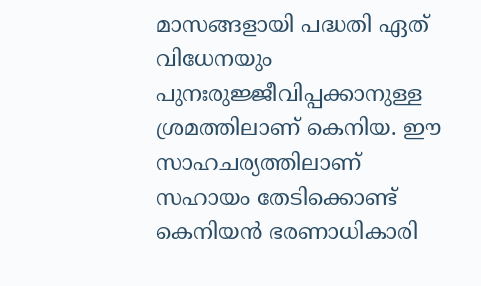മാസങ്ങളായി പദ്ധതി ഏത് വിധേനയും പുനഃരുജ്ജീവിപ്പക്കാനുള്ള ശ്രമത്തിലാണ് കെനിയ. ഈ സാഹചര്യത്തിലാണ് സഹായം തേടിക്കൊണ്ട് കെനിയന്‍ ഭരണാധികാരി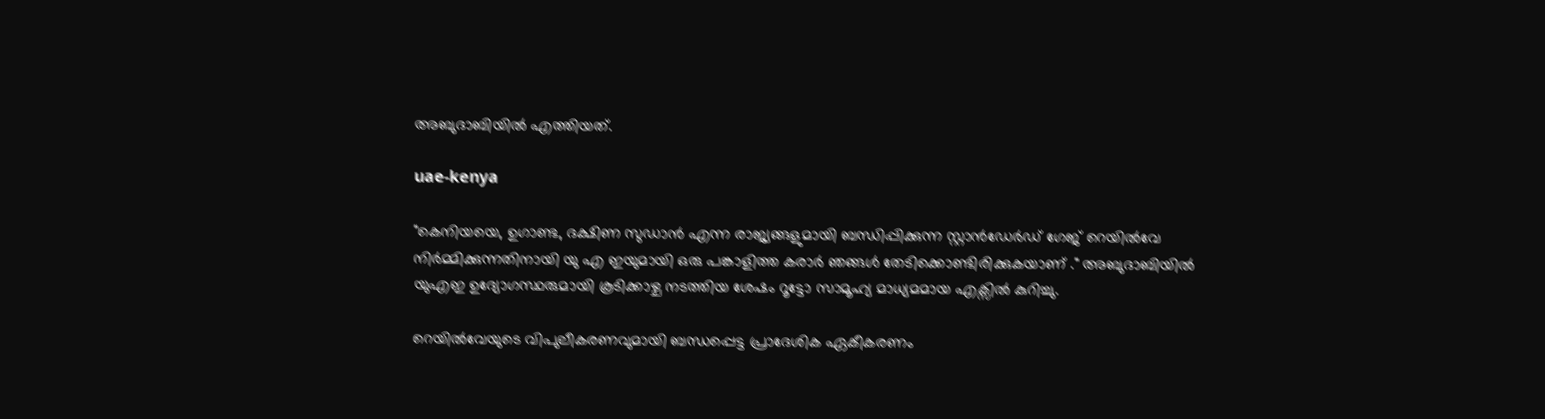അബുദാബിയില്‍ എത്തിയത്.

uae-kenya

"കെനിയയെ, ഉഗാണ്ട, ദക്ഷിണ സുഡാൻ എന്ന രാജ്യങ്ങളുമായി ബന്ധിപ്പിക്കുന്ന സ്റ്റാൻഡേർഡ് ഗേജ് റെയിൽവേ നിർമ്മിക്കുന്നതിനായി യു എ ഇയുമായി ഒരു പങ്കാളിത്ത കരാർ ഞങ്ങൾ തേടിക്കൊണ്ടിരിക്കുകയാണ് ." അബുദാബിയിൽ യുഎഇ ഉദ്യോഗസ്ഥരുമായി കൂടിക്കാഴ്ച നടത്തിയ ശേഷം റൂട്ടോ സാമൂഹ്യ മാധ്യമമായ എക്സില്‍ കുറിച്ചു.

റെയിൽവേയുടെ വിപുലീകരണവുമായി ബന്ധപ്പെട്ട പ്രാദേശിക ഏകീകരണം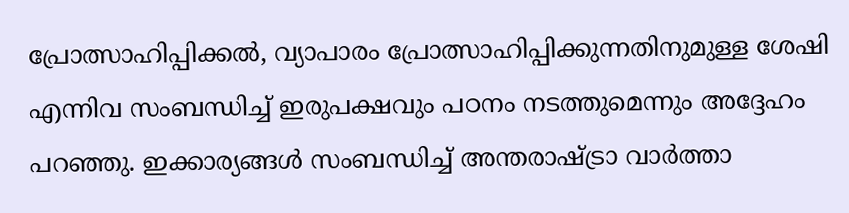പ്രോത്സാഹിപ്പിക്കല്‍, വ്യാപാരം പ്രോത്സാഹിപ്പിക്കുന്നതിനുമുള്ള ശേഷി എന്നിവ സംബന്ധിച്ച് ഇരുപക്ഷവും പഠനം നടത്തുമെന്നും അദ്ദേഹം പറഞ്ഞു. ഇക്കാര്യങ്ങള്‍ സംബന്ധിച്ച് അന്തരാഷ്ട്രാ വാർത്താ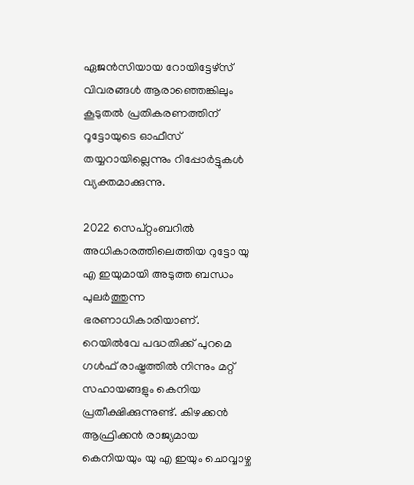ഏജന്‍സിയായ റോയിട്ടേഴ്സ് വിവരങ്ങള്‍ ആരാഞ്ഞെങ്കിലും കൂടുതല്‍ പ്രതികരണത്തിന് റൂട്ടോയുടെ ഓഫീസ് തയ്യറായില്ലെന്നും റിപ്പോർട്ടുകള്‍ വ്യക്തമാക്കുന്നു.

2022 സെപ്റ്റംബറിൽ അധികാരത്തിലെത്തിയ റുട്ടോ യു എ ഇയുമായി അടുത്ത ബന്ധം പുലർത്തുന്ന ഭരണാധികാരിയാണ്. റെയില്‍വേ പദ്ധതിക്ക് പുറമെ ഗള്‍ഫ് രാഷ്ട്രത്തില്‍ നിന്നും മറ്റ് സഹായങ്ങളും കെനിയ പ്രതീക്ഷിക്കുന്നുണ്ട്. കിഴക്കൻ ആഫ്രിക്കൻ രാജ്യമായ കെനിയയും യു എ ഇയും ചൊവ്വാഴ്ച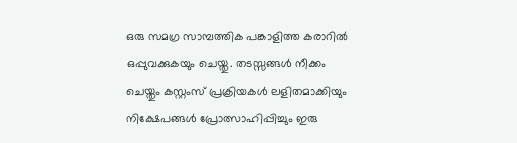ഒരു സമഗ്ര സാമ്പത്തിക പങ്കാളിത്ത കരാറിൽ ഒപ്പുവക്കുകയും ചെയ്തു. തടസ്സങ്ങൾ നീക്കം ചെയ്തും കസ്റ്റംസ് പ്രക്രിയകൾ ലളിതമാക്കിയും നിക്ഷേപങ്ങൾ പ്രോത്സാഹിപ്പിച്ചും ഇരു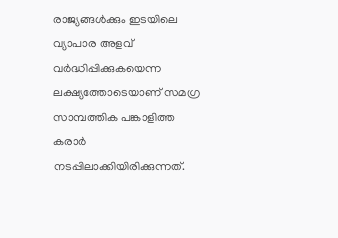രാജ്യങ്ങള്‍ക്കും ഇടയിലെ വ്യാപാര അളവ് വർദ്ധിപ്പിക്കുകയെന്ന ലക്ഷ്യത്തോടെയാണ് സമഗ്ര സാമ്പത്തിക പങ്കാളിത്ത കരാർ നടപ്പിലാക്കിയിരിക്കുന്നത്.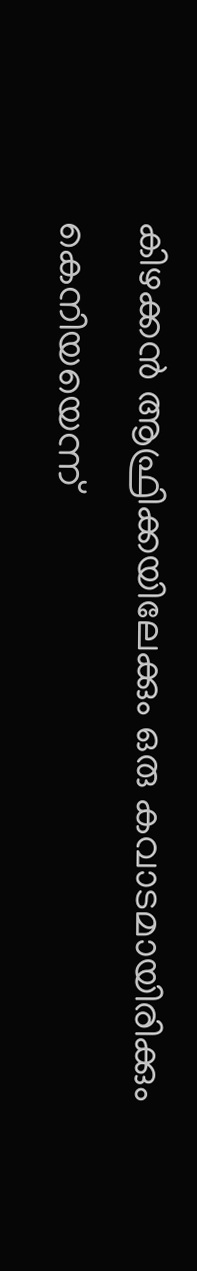കിഴക്കൻ ആഫ്രിക്കയിലേക്കും ഒരു കവാടമായിരിക്കും കെനിയയെന്ന്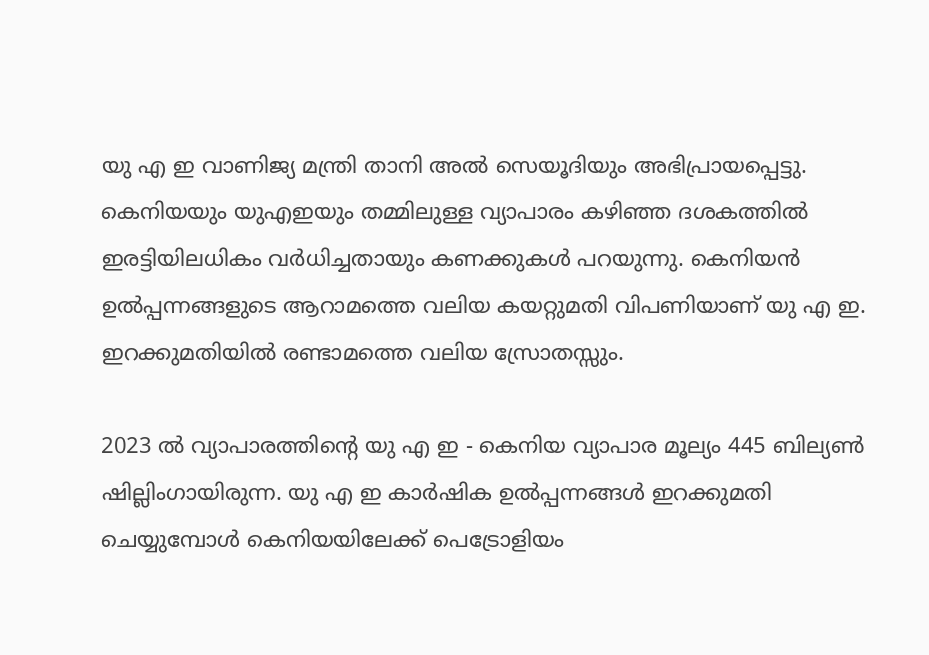യു എ ഇ വാണിജ്യ മന്ത്രി താനി അൽ സെയൂദിയും അഭിപ്രായപ്പെട്ടു. കെനിയയും യുഎഇയും തമ്മിലുള്ള വ്യാപാരം കഴിഞ്ഞ ദശകത്തിൽ ഇരട്ടിയിലധികം വർധിച്ചതായും കണക്കുകള്‍ പറയുന്നു. കെനിയൻ ഉൽപ്പന്നങ്ങളുടെ ആറാമത്തെ വലിയ കയറ്റുമതി വിപണിയാണ് യു എ ഇ. ഇറക്കുമതിയില്‍ രണ്ടാമത്തെ വലിയ സ്രോതസ്സും.

2023 ൽ വ്യാപാരത്തിൻ്റെ യു എ ഇ - കെനിയ വ്യാപാര മൂല്യം 445 ബില്യൺ ഷില്ലിംഗായിരുന്ന. യു എ ഇ കാർഷിക ഉൽപ്പന്നങ്ങൾ ഇറക്കുമതി ചെയ്യുമ്പോള്‍ കെനിയയിലേക്ക് പെട്രോളിയം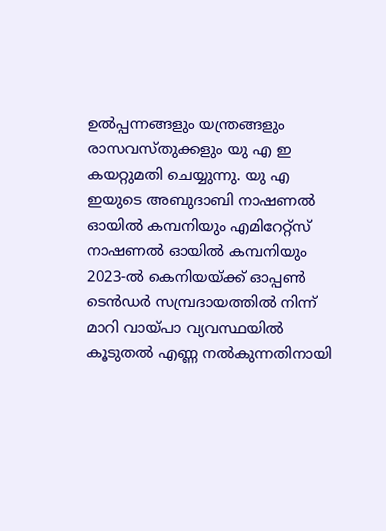ഉൽപ്പന്നങ്ങളും യന്ത്രങ്ങളും രാസവസ്തുക്കളും യു എ ഇ കയറ്റുമതി ചെയ്യുന്നു. യു എ ഇയുടെ അബുദാബി നാഷണൽ ഓയിൽ കമ്പനിയും എമിറേറ്റ്‌സ് നാഷണൽ ഓയിൽ കമ്പനിയും 2023-ൽ കെനിയയ്ക്ക് ഓപ്പൺ ടെൻഡർ സമ്പ്രദായത്തിൽ നിന്ന് മാറി വായ്പാ വ്യവസ്ഥയിൽ കൂടുതൽ എണ്ണ നൽകുന്നതിനായി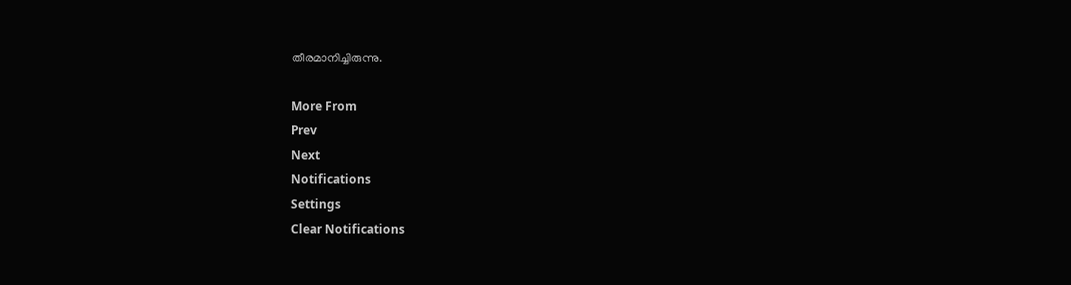തീരമാനിച്ചിരുന്നു.

More From
Prev
Next
Notifications
Settings
Clear Notifications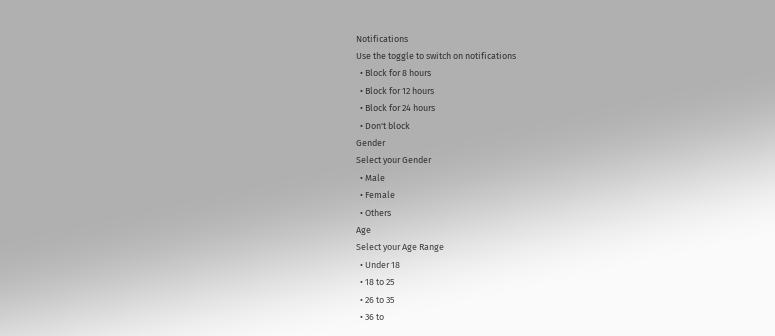Notifications
Use the toggle to switch on notifications
  • Block for 8 hours
  • Block for 12 hours
  • Block for 24 hours
  • Don't block
Gender
Select your Gender
  • Male
  • Female
  • Others
Age
Select your Age Range
  • Under 18
  • 18 to 25
  • 26 to 35
  • 36 to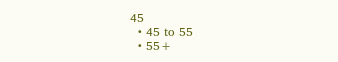45
  • 45 to 55
  • 55+